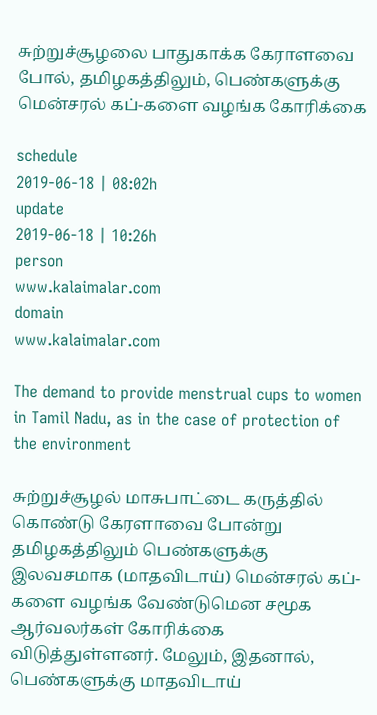சுற்றுச்சூழலை பாதுகாக்க கேராளவை போல், தமிழகத்திலும், பெண்களுக்கு மென்சரல் கப்-களை வழங்க கோரிக்கை

schedule
2019-06-18 | 08:02h
update
2019-06-18 | 10:26h
person
www.kalaimalar.com
domain
www.kalaimalar.com

The demand to provide menstrual cups to women in Tamil Nadu, as in the case of protection of the environment

சுற்றுச்சூழல் மாசுபாட்டை கருத்தில் கொண்டு கேரளாவை போன்று தமிழகத்திலும் பெண்களுக்கு இலவசமாக (மாதவிடாய்) மென்சரல் கப்-களை வழங்க வேண்டுமென சமூக ஆர்வலர்கள் கோரிக்கை விடுத்துள்ளனர். மேலும், இதனால், பெண்களுக்கு மாதவிடாய்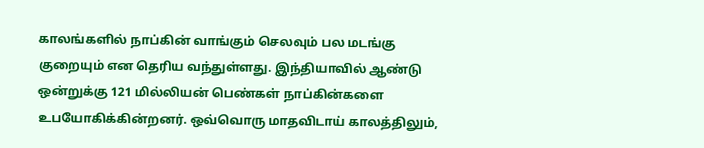காலங்களில் நாப்கின் வாங்கும் செலவும் பல மடங்கு குறையும் என தெரிய வந்துள்ளது. இந்தியாவில் ஆண்டு ஒன்றுக்கு 121 மில்லியன் பெண்கள் நாப்கின்களை உபயோகிக்கின்றனர். ஒவ்வொரு மாதவிடாய் காலத்திலும்,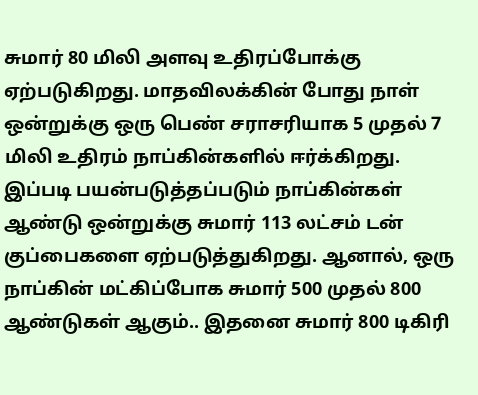சுமார் 80 மிலி அளவு உதிரப்போக்கு ஏற்படுகிறது. மாதவிலக்கின் போது நாள் ஒன்றுக்கு ஒரு பெண் சராசரியாக 5 முதல் 7 மிலி உதிரம் நாப்கின்களில் ஈர்க்கிறது. இப்படி பயன்படுத்தப்படும் நாப்கின்கள் ஆண்டு ஒன்றுக்கு சுமார் 113 லட்சம் டன் குப்பைகளை ஏற்படுத்துகிறது. ஆனால், ஒரு நாப்கின் மட்கிப்போக சுமார் 500 முதல் 800 ஆண்டுகள் ஆகும்.. இதனை சுமார் 800 டிகிரி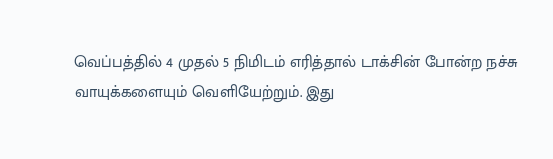வெப்பத்தில் 4 முதல் 5 நிமிடம் எரித்தால் டாக்சின் போன்ற நச்சு வாயுக்களையும் வெளியேற்றும். இது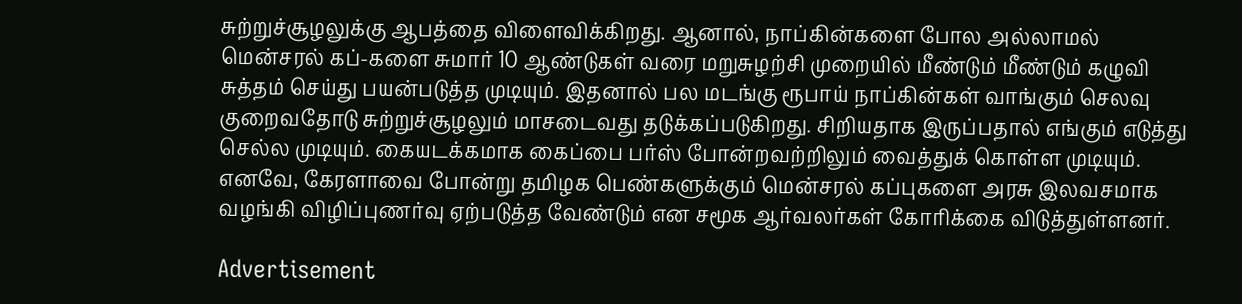சுற்றுச்சூழலுக்கு ஆபத்தை விளைவிக்கிறது. ஆனால், நாப்கின்களை போல அல்லாமல் மென்சரல் கப்-களை சுமார் 10 ஆண்டுகள் வரை மறுசுழற்சி முறையில் மீண்டும் மீண்டும் கழுவி சுத்தம் செய்து பயன்படுத்த முடியும். இதனால் பல மடங்கு ரூபாய் நாப்கின்கள் வாங்கும் செலவு குறைவதோடு சுற்றுச்சூழலும் மாசடைவது தடுக்கப்படுகிறது. சிறியதாக இருப்பதால் எங்கும் எடுத்து செல்ல முடியும். கையடக்கமாக கைப்பை பர்ஸ் போன்றவற்றிலும் வைத்துக் கொள்ள முடியும். எனவே, கேரளாவை போன்று தமிழக பெண்களுக்கும் மென்சரல் கப்புகளை அரசு இலவசமாக வழங்கி விழிப்புணர்வு ஏற்படுத்த வேண்டும் என சமூக ஆர்வலர்கள் கோரிக்கை விடுத்துள்ளனர்.

Advertisement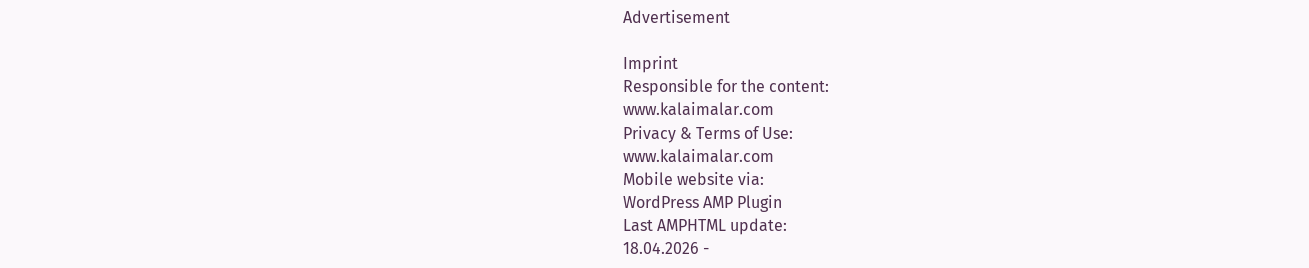Advertisement

Imprint
Responsible for the content:
www.kalaimalar.com
Privacy & Terms of Use:
www.kalaimalar.com
Mobile website via:
WordPress AMP Plugin
Last AMPHTML update:
18.04.2026 -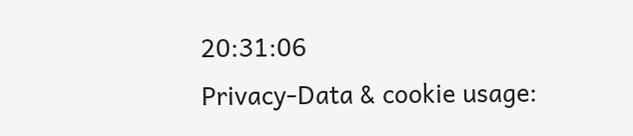20:31:06
Privacy-Data & cookie usage: